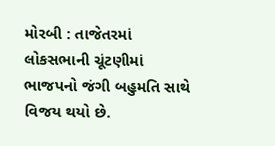મોરબી : તાજેતરમાં લોકસભાની ચૂંટણીમાં ભાજપનો જંગી બહુમતિ સાથે વિજય થયો છે.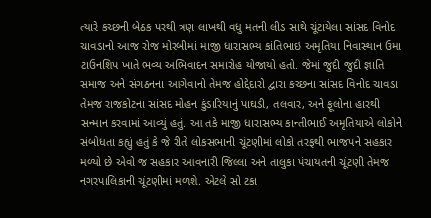ત્યારે કચ્છની બેઠક પરથી ત્રણ લાખથી વધુ મતની લીડ સાથે ચૂંટાયેલા સાંસદ વિનોદ ચાવડાનો આજ રોજ મોરબીમાં માજી ધારાસભ્ય કાંતિભાઇ અમૃતિયા નિવાસ્થાન ઉમા ટાઉનશિપ ખાતે ભવ્ય અભિવાદન સમારોહ યોજાયો હતો. જેમાં જુદી જુદી જ્ઞાતિ સમાજ અને સંગઠનના આગેવાનો તેમજ હોદ્દેદારો દ્વારા કચ્છના સાંસદ વિનોદ ચાવડા તેમજ રાજકોટના સાંસદ મોહન કુંડારિયાનું પાઘડી, તલવાર, અને ફૂલોના હારથી સન્માન કરવામાં આવ્યું હતું. આ તકે માજી ધારાસભ્ય કાન્તીભાઈ અમૃતિયાએ લોકોને સંબોધતા કહ્યું હતું કે જે રીતે લોકસભાની ચૂંટણીમાં લોકો તરફથી ભાજપને સહકાર મળ્યો છે એવો જ સહકાર આવનારી જિલ્લા અને તાલુકા પંચાયતની ચૂંટણી તેમજ નગરપાલિકાની ચૂંટણીમાં મળશે. એટલે સો ટકા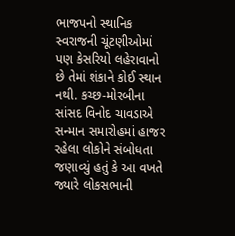ભાજપનો સ્થાનિક સ્વરાજની ચૂંટણીઓમાં પણ કેસરિયો લહેરાવાનો છે તેમાં શંકાને કોઈ સ્થાન નથી. કચ્છ-મોરબીના સાંસદ વિનોદ ચાવડાએ સન્માન સમારોહમાં હાજર રહેલા લોકોને સંબોધતા જણાવ્યું હતું કે આ વખતે જ્યારે લોકસભાની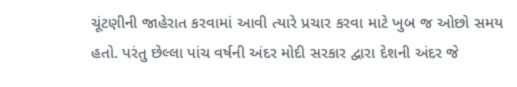ચૂંટણીની જાહેરાત કરવામાં આવી ત્યારે પ્રચાર કરવા માટે ખુબ જ ઓછો સમય હતો. પરંતુ છેલ્લા પાંચ વર્ષની અંદર મોદી સરકાર દ્વારા દેશની અંદર જે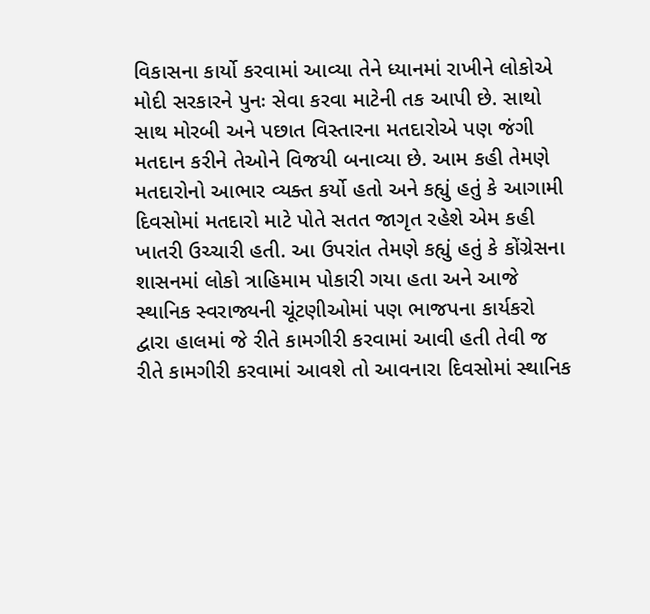વિકાસના કાર્યો કરવામાં આવ્યા તેને ધ્યાનમાં રાખીને લોકોએ મોદી સરકારને પુનઃ સેવા કરવા માટેની તક આપી છે. સાથો સાથ મોરબી અને પછાત વિસ્તારના મતદારોએ પણ જંગી મતદાન કરીને તેઓને વિજયી બનાવ્યા છે. આમ કહી તેમણે મતદારોનો આભાર વ્યક્ત કર્યો હતો અને કહ્યું હતું કે આગામી દિવસોમાં મતદારો માટે પોતે સતત જાગૃત રહેશે એમ કહી ખાતરી ઉચ્ચારી હતી. આ ઉપરાંત તેમણે કહ્યું હતું કે કોંગ્રેસના શાસનમાં લોકો ત્રાહિમામ પોકારી ગયા હતા અને આજે સ્થાનિક સ્વરાજ્યની ચૂંટણીઓમાં પણ ભાજપના કાર્યકરો દ્વારા હાલમાં જે રીતે કામગીરી કરવામાં આવી હતી તેવી જ રીતે કામગીરી કરવામાં આવશે તો આવનારા દિવસોમાં સ્થાનિક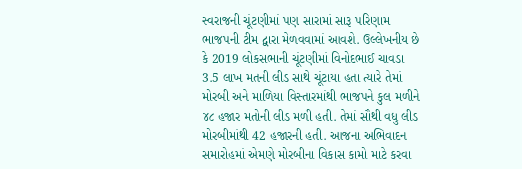સ્વરાજની ચૂંટણીમાં પણ સારામાં સારૂ પરિણામ ભાજપની ટીમ દ્વારા મેળવવામાં આવશે. ઉલ્લેખનીય છે કે 2019 લોકસભાની ચૂંટણીમાં વિનોદભાઈ ચાવડા 3.5 લાખ મતની લીડ સાથે ચૂંટાયા હતા ત્યારે તેમાં મોરબી અને માળિયા વિસ્તારમાંથી ભાજપને કુલ મળીને ૪૮ હજાર મતોની લીડ મળી હતી. તેમાં સૌથી વધુ લીડ મોરબીમાંથી 42 હજારની હતી. આજના અભિવાદન સમારોહમાં એમણે મોરબીના વિકાસ કામો માટે કરવા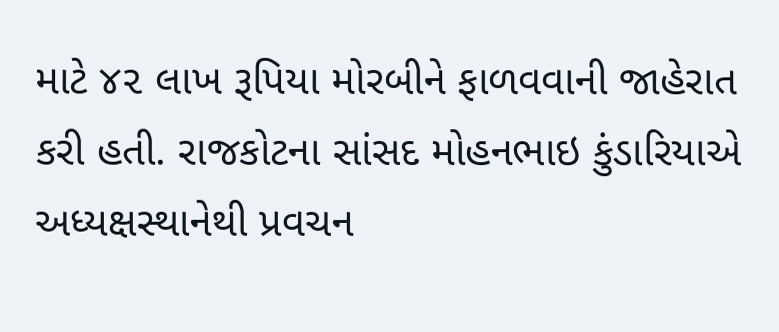માટે ૪૨ લાખ રૂપિયા મોરબીને ફાળવવાની જાહેરાત કરી હતી. રાજકોટના સાંસદ મોહનભાઇ કુંડારિયાએ અધ્યક્ષસ્થાનેથી પ્રવચન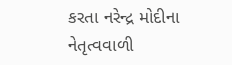કરતા નરેન્દ્ર મોદીના નેતૃત્વવાળી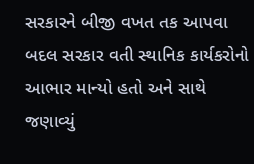સરકારને બીજી વખત તક આપવા બદલ સરકાર વતી સ્થાનિક કાર્યકરોનો આભાર માન્યો હતો અને સાથે જણાવ્યું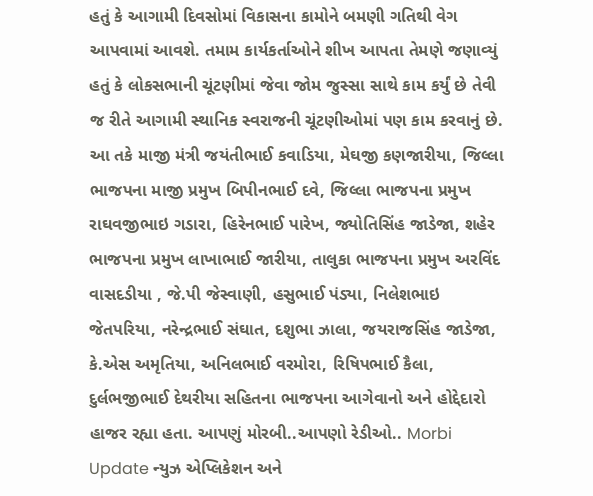હતું કે આગામી દિવસોમાં વિકાસના કામોને બમણી ગતિથી વેગ આપવામાં આવશે. તમામ કાર્યકર્તાઓને શીખ આપતા તેમણે જણાવ્યું હતું કે લોકસભાની ચૂંટણીમાં જેવા જોમ જુસ્સા સાથે કામ કર્યું છે તેવી જ રીતે આગામી સ્થાનિક સ્વરાજની ચૂંટણીઓમાં પણ કામ કરવાનું છે. આ તકે માજી મંત્રી જયંતીભાઈ કવાડિયા, મેઘજી કણજારીયા, જિલ્લા ભાજપના માજી પ્રમુખ બિપીનભાઈ દવે, જિલ્લા ભાજપના પ્રમુખ રાઘવજીભાઇ ગડારા, હિરેનભાઈ પારેખ, જ્યોતિસિંહ જાડેજા, શહેર ભાજપના પ્રમુખ લાખાભાઈ જારીયા, તાલુકા ભાજપના પ્રમુખ અરવિંદ વાસદડીયા , જે.પી જેસ્વાણી, હસુભાઈ પંડ્યા, નિલેશભાઇ જેતપરિયા, નરેન્દ્રભાઈ સંઘાત, દશુભા ઝાલા, જયરાજસિંહ જાડેજા, કે.એસ અમૃતિયા, અનિલભાઈ વરમોરા, રિષિપભાઈ કૈલા, દુર્લભજીભાઈ દેથરીયા સહિતના ભાજપના આગેવાનો અને હોદ્દેદારો હાજર રહ્યા હતા. આપણું મોરબી..આપણો રેડીઓ.. Morbi Update ન્યુઝ એપ્લિકેશન અને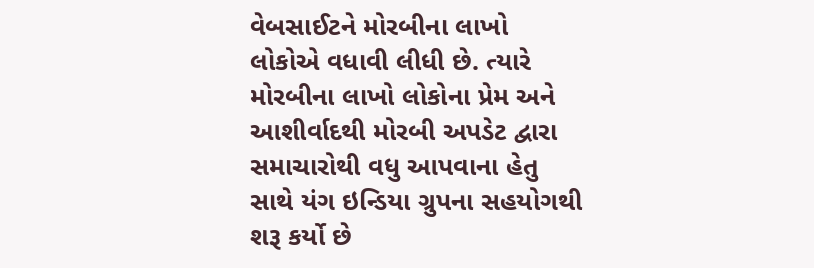વેબસાઈટને મોરબીના લાખો લોકોએ વધાવી લીધી છે. ત્યારે મોરબીના લાખો લોકોના પ્રેમ અને આશીર્વાદથી મોરબી અપડેટ દ્વારા સમાચારોથી વધુ આપવાના હેતુ સાથે યંગ ઇન્ડિયા ગ્રુપના સહયોગથી શરૂ કર્યો છે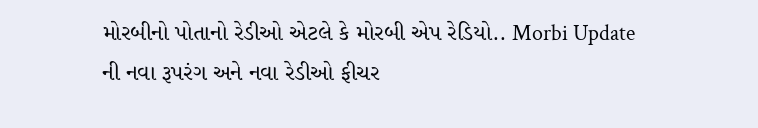મોરબીનો પોતાનો રેડીઓ એટલે કે મોરબી એપ રેડિયો.. Morbi Update ની નવા રૂપરંગ અને નવા રેડીઓ ફીચર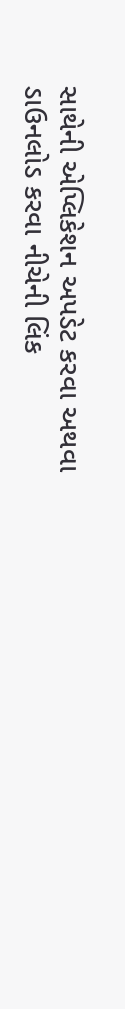સાથેની એપ્લિકેશન અપડેટ કરવા અથવા ડાઉનલોડ કરવા નીચેની લિંક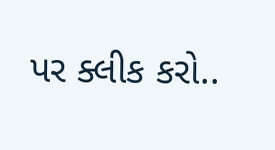પર ક્લીક કરો..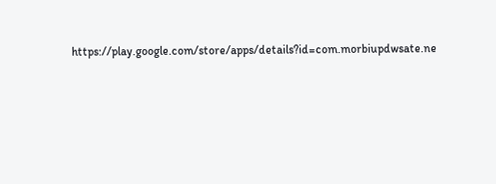https://play.google.com/store/apps/details?id=com.morbiupdwsate.ne